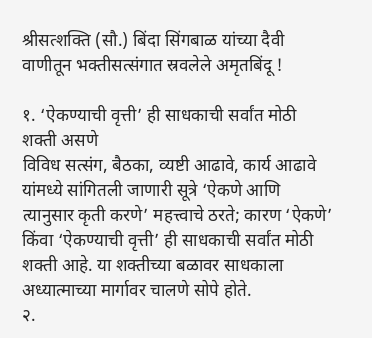श्रीसत्शक्ति (सौ.) बिंदा सिंगबाळ यांच्या दैवी वाणीतून भक्तीसत्संगात स्रवलेले अमृतबिंदू !

१. ‘ऐकण्याची वृत्ती’ ही साधकाची सर्वांत मोठी शक्ती असणे
विविध सत्संग, बैठका, व्यष्टी आढावे, कार्य आढावे यांमध्ये सांगितली जाणारी सूत्रे ‘ऐकणे आणि त्यानुसार कृती करणे’ महत्त्वाचे ठरते; कारण ‘ऐकणे’ किंवा ‘ऐकण्याची वृत्ती’ ही साधकाची सर्वांत मोठी शक्ती आहे. या शक्तीच्या बळावर साधकाला अध्यात्माच्या मार्गावर चालणे सोपे होते.
२.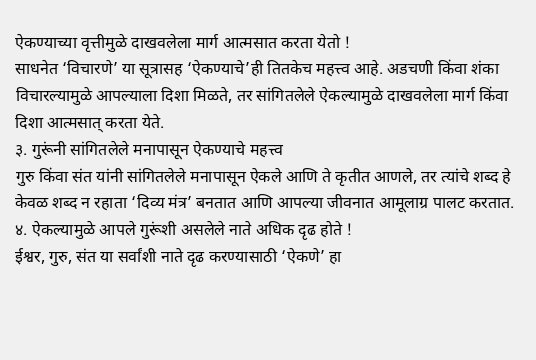ऐकण्याच्या वृत्तीमुळे दाखवलेला मार्ग आत्मसात करता येतो !
साधनेत ‘विचारणे’ या सूत्रासह ‘ऐकण्याचे’ही तितकेच महत्त्व आहे. अडचणी किंवा शंका विचारल्यामुळे आपल्याला दिशा मिळते, तर सांगितलेले ऐकल्यामुळे दाखवलेला मार्ग किंवा दिशा आत्मसात् करता येते.
३. गुरूंनी सांगितलेले मनापासून ऐकण्याचे महत्त्व
गुरु किंवा संत यांनी सांगितलेले मनापासून ऐकले आणि ते कृतीत आणले, तर त्यांचे शब्द हे केवळ शब्द न रहाता ‘दिव्य मंत्र’ बनतात आणि आपल्या जीवनात आमूलाग्र पालट करतात.
४. ऐकल्यामुळे आपले गुरूंशी असलेले नाते अधिक दृढ होते !
ईश्वर, गुरु, संत या सर्वांशी नाते दृढ करण्यासाठी ‘ऐकणे’ हा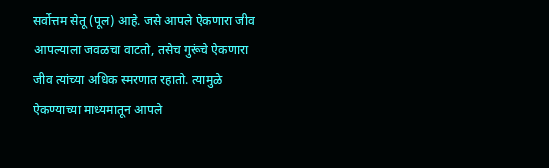सर्वोत्तम सेतू (पूल) आहे. जसे आपले ऐकणारा जीव आपल्याला जवळचा वाटतो, तसेच गुरूंचे ऐकणारा जीव त्यांच्या अधिक स्मरणात रहातो. त्यामुळे ऐकण्याच्या माध्यमातून आपले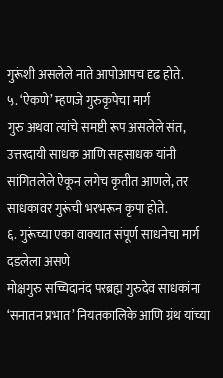गुरूंशी असलेले नाते आपोआपच दृढ होते.
५. ‘ऐकणे’ म्हणजे गुरुकृपेचा मार्ग
गुरु अथवा त्यांचे समष्टी रूप असलेले संत, उत्तरदायी साधक आणि सहसाधक यांनी सांगितलेले ऐकून लगेच कृतीत आणले, तर साधकावर गुरूंची भरभरून कृपा होते.
६. गुरूंच्या एका वाक्यात संपूर्ण साधनेचा मार्ग दडलेला असणे
मोक्षगुरु सच्चिदानंद परब्रह्म गुरुदेव साधकांना ‘सनातन प्रभात’ नियतकालिके आणि ग्रंथ यांच्या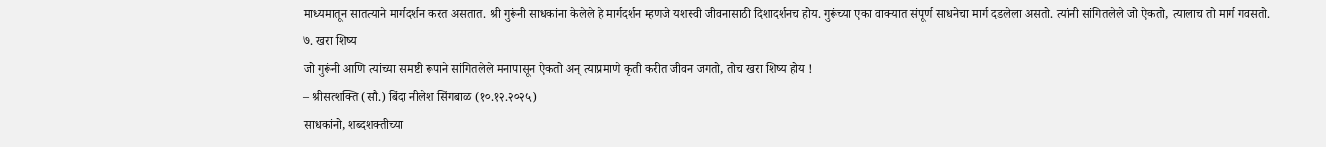माध्यमातून सातत्याने मार्गदर्शन करत असतात. श्री गुरूंनी साधकांना केलेले हे मार्गदर्शन म्हणजे यशस्वी जीवनासाठी दिशादर्शनच होय. गुरूंच्या एका वाक्यात संपूर्ण साधनेचा मार्ग दडलेला असतो. त्यांनी सांगितलेले जो ऐकतो, त्यालाच तो मार्ग गवसतो.
७. खरा शिष्य
जो गुरूंनी आणि त्यांच्या समष्टी रूपाने सांगितलेले मनापासून ऐकतो अन् त्याप्रमाणे कृती करीत जीवन जगतो, तोच खरा शिष्य होय !
– श्रीसत्शक्ति (सौ.) बिंदा नीलेश सिंगबाळ (१०.१२.२०२५)
साधकांनो, शब्दशक्तीच्या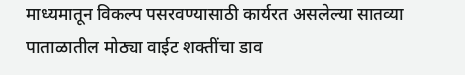माध्यमातून विकल्प पसरवण्यासाठी कार्यरत असलेल्या सातव्या पाताळातील मोठ्या वाईट शक्तींचा डाव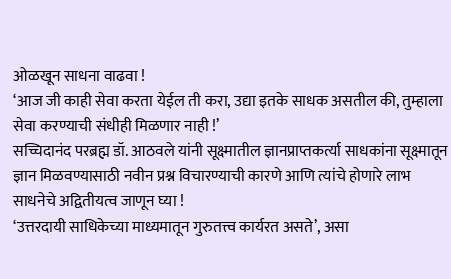ओळखून साधना वाढवा !
‘आज जी काही सेवा करता येईल ती करा, उद्या इतके साधक असतील की, तुम्हाला सेवा करण्याची संधीही मिळणार नाही !’
सच्चिदानंद परब्रह्म डॉ. आठवले यांनी सूक्ष्मातील ज्ञानप्राप्तकर्त्या साधकांना सूक्ष्मातून ज्ञान मिळवण्यासाठी नवीन प्रश्न विचारण्याची कारणे आणि त्यांचे होणारे लाभ
साधनेचे अद्वितीयत्व जाणून घ्या !
‘उत्तरदायी साधिकेच्या माध्यमातून गुरुतत्त्व कार्यरत असते’, असा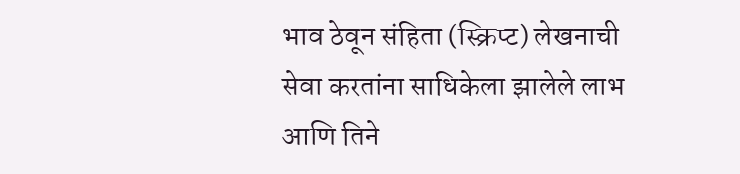भाव ठेवून संहिता (स्क्रिप्ट) लेखनाची सेवा करतांना साधिकेला झालेले लाभ आणि तिने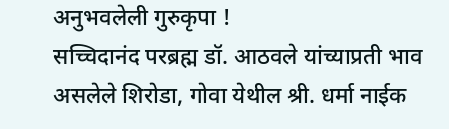अनुभवलेली गुरुकृपा !
सच्चिदानंद परब्रह्म डॉ. आठवले यांच्याप्रती भाव असलेले शिरोडा, गोवा येथील श्री. धर्मा नाईक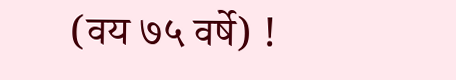(वय ७५ वर्षे) !